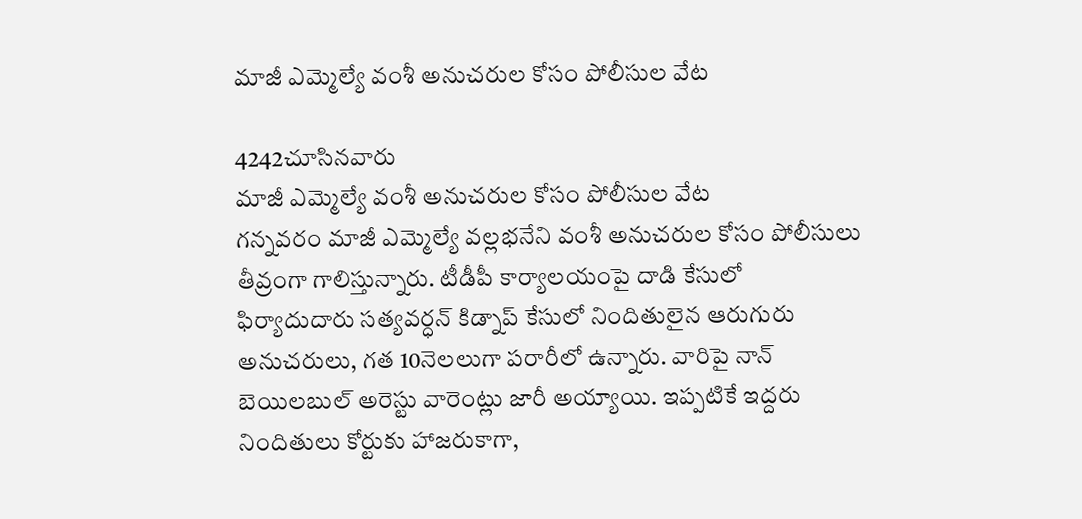మాజీ ఎమ్మెల్యే వంశీ అనుచరుల కోసం పోలీసుల వేట

4242చూసినవారు
మాజీ ఎమ్మెల్యే వంశీ అనుచరుల కోసం పోలీసుల వేట
గన్నవరం మాజీ ఎమ్మెల్యే వల్లభనేని వంశీ అనుచరుల కోసం పోలీసులు తీవ్రంగా గాలిస్తున్నారు. టీడీపీ కార్యాలయంపై దాడి కేసులో ఫిర్యాదుదారు సత్యవర్ధన్‌ కిడ్నాప్ కేసులో నిందితులైన ఆరుగురు అనుచరులు, గత 10నెలలుగా పరారీలో ఉన్నారు. వారిపై నాన్ బెయిలబుల్ అరెస్టు వారెంట్లు జారీ అయ్యాయి. ఇప్పటికే ఇద్దరు నిందితులు కోర్టుకు హాజరుకాగా,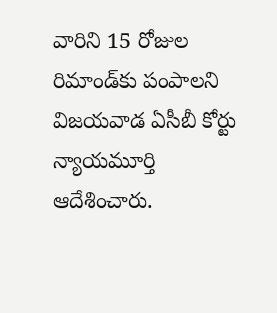వారిని 15 రోజుల రిమాండ్‌కు పంపాలని విజయవాడ ఏసీబీ కోర్టు న్యాయమూర్తి ఆదేశించారు.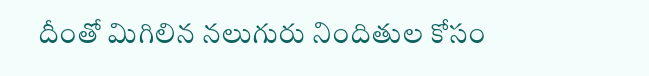దీంతో మిగిలిన నలుగురు నిందితుల కోసం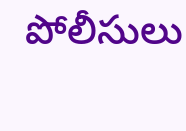పోలీసులు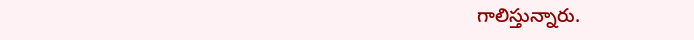గాలిస్తున్నారు.